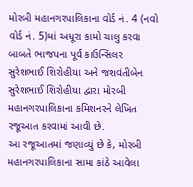મોરબી મહાનગરપાલિકાના વોર્ડ નં. 4 (નવો વોર્ડ નં. 5)માં અધૂરા કામો ચાલુ કરવા બાબતે ભાજપના પૂર્વ કાઉન્સિલર સુરેશભાઈ શિરોહીયા અને જશવંતીબેન સુરેશભાઈ શિરોહીયા દ્વારા મોરબી મહાનગરપાલિકાના કમિશનરને લેખિત રજૂઆત કરવામાં આવી છે.
આ રજૂઆતમાં જણાવ્યું છે કે, મોરબી મહાનગરપાલિકાના સામા કાંઠે આવેલા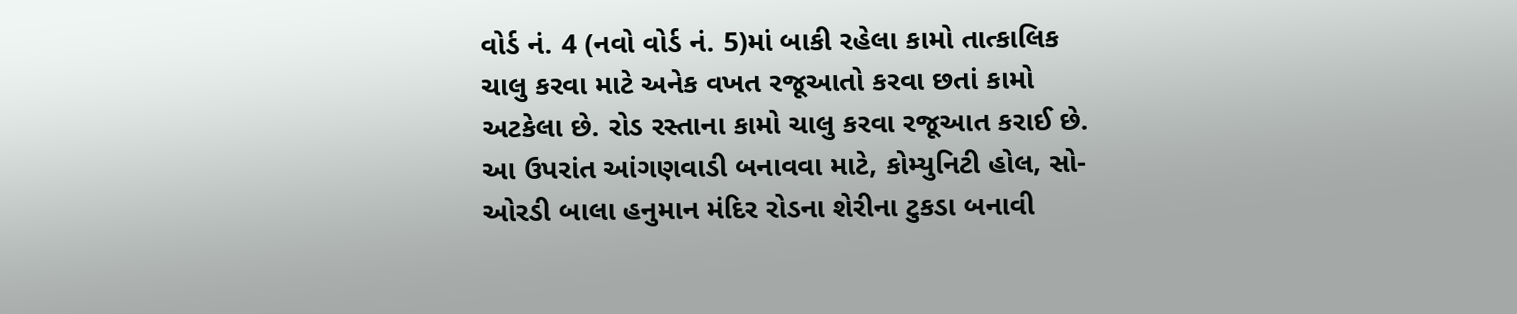વોર્ડ નં. 4 (નવો વોર્ડ નં. 5)માં બાકી રહેલા કામો તાત્કાલિક ચાલુ કરવા માટે અનેક વખત રજૂઆતો કરવા છતાં કામો અટકેલા છે. રોડ રસ્તાના કામો ચાલુ કરવા રજૂઆત કરાઈ છે. આ ઉપરાંત આંગણવાડી બનાવવા માટે, કોમ્યુનિટી હોલ, સો-ઓરડી બાલા હનુમાન મંદિર રોડના શેરીના ટુકડા બનાવી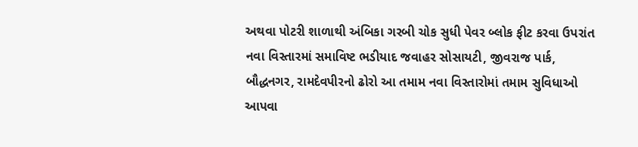અથવા પોટરી શાળાથી અંબિકા ગરબી ચોક સુધી પેવર બ્લોક ફીટ કરવા ઉપરાંત નવા વિસ્તારમાં સમાવિષ્ટ ભડીયાદ જવાહર સોસાયટી, જીવરાજ પાર્ક, બૌદ્ધનગર, રામદેવપીરનો ઢોરો આ તમામ નવા વિસ્તારોમાં તમામ સુવિધાઓ આપવા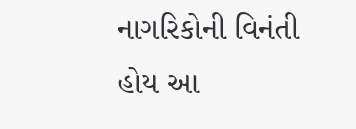નાગરિકોની વિનંતી હોય આ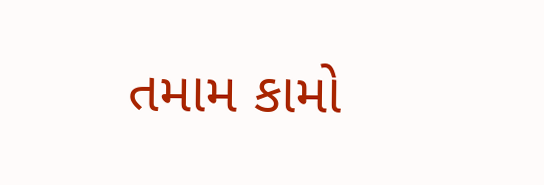તમામ કામો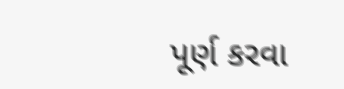પૂર્ણ કરવા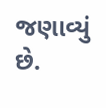જણાવ્યું છે.